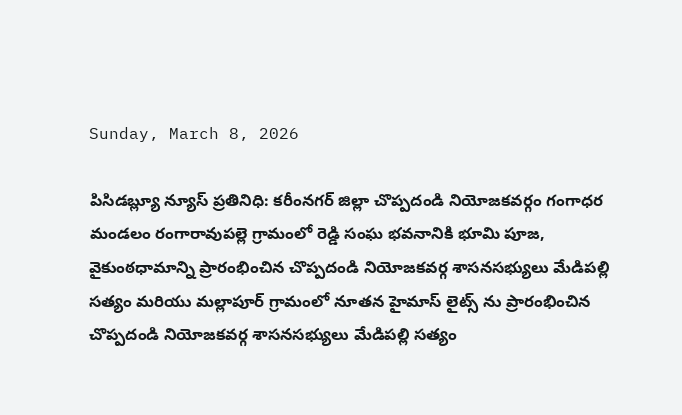Sunday, March 8, 2026

పిసిడబ్ల్యూ న్యూస్ ప్రతినిధి: కరీంనగర్ జిల్లా చొప్పదండి నియోజకవర్గం గంగాధర మండలం రంగారావుపల్లె గ్రామంలో రెడ్డి సంఘ భవనానికి భూమి పూజ, వైకుంఠధామాన్ని ప్రారంభించిన చొప్పదండి నియోజకవర్గ శాసనసభ్యులు మేడిపల్లి సత్యం మరియు మల్లాపూర్ గ్రామంలో నూతన హైమాస్ లైట్స్ ను ప్రారంభించిన చొప్పదండి నియోజకవర్గ శాసనసభ్యులు మేడిపల్లి సత్యం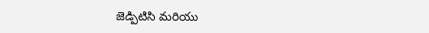జెడ్పిటిసి మరియు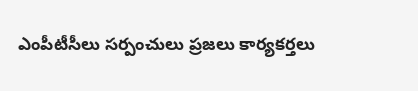ఎంపీటీసీలు సర్పంచులు ప్రజలు కార్యకర్తలు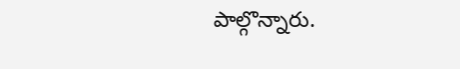పాల్గొన్నారు.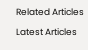Related Articles

Latest Articles